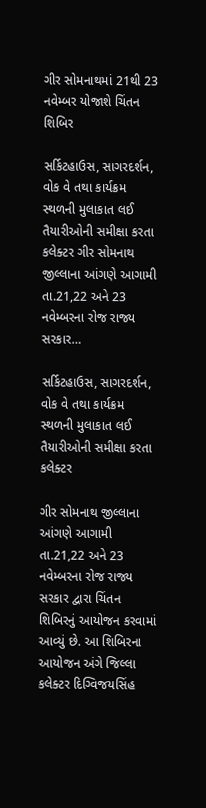ગીર સોમનાથમાં 21થી 23 નવેમ્બર યોજાશે ચિંતન શિબિર

સર્કિટહાઉસ, સાગરદર્શન, વોક વે તથા કાર્યક્રમ સ્થળની મુલાકાત લઈ તૈયારીઓની સમીક્ષા કરતા કલેક્ટર ગીર સોમનાથ જીલ્લાના આંગણે આગામી તા.21,22 અને 23 નવેમ્બરના રોજ રાજ્ય સરકાર…

સર્કિટહાઉસ, સાગરદર્શન, વોક વે તથા કાર્યક્રમ સ્થળની મુલાકાત લઈ તૈયારીઓની સમીક્ષા કરતા કલેક્ટર

ગીર સોમનાથ જીલ્લાના આંગણે આગામી તા.21,22 અને 23 નવેમ્બરના રોજ રાજ્ય સરકાર દ્વારા ચિંતન શિબિરનું આયોજન કરવામાં આવ્યું છે. આ શિબિરના આયોજન અંગે જિલ્લા કલેક્ટર દિગ્વિજયસિંહ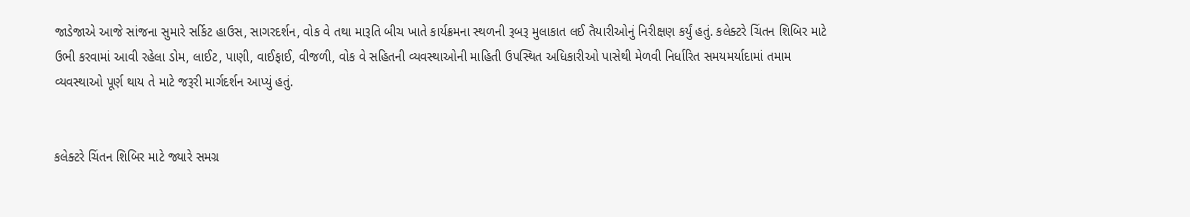જાડેજાએ આજે સાંજના સુમારે સર્કિટ હાઉસ, સાગરદર્શન, વોક વે તથા મારૂતિ બીચ ખાતે કાર્યક્રમના સ્થળની રૂબરૂ મુલાકાત લઈ તૈયારીઓનું નિરીક્ષણ કર્યું હતું. કલેક્ટરે ચિંતન શિબિર માટે ઉભી કરવામાં આવી રહેલા ડોમ, લાઈટ, પાણી, વાઈફાઈ, વીજળી, વોક વે સહિતની વ્યવસ્થાઓની માહિતી ઉપસ્થિત અધિકારીઓ પાસેથી મેળવી નિર્ધારિત સમયમર્યાદામાં તમામ વ્યવસ્થાઓ પૂર્ણ થાય તે માટે જરૂરી માર્ગદર્શન આપ્યું હતું.


કલેક્ટરે ચિંતન શિબિર માટે જ્યારે સમગ્ર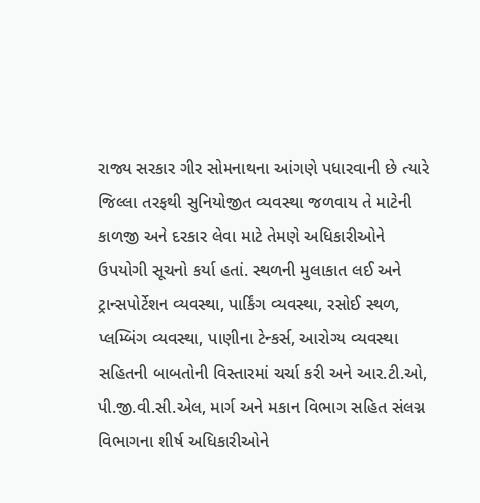રાજ્ય સરકાર ગીર સોમનાથના આંગણે પધારવાની છે ત્યારે જિલ્લા તરફથી સુનિયોજીત વ્યવસ્થા જળવાય તે માટેની કાળજી અને દરકાર લેવા માટે તેમણે અધિકારીઓને ઉપયોગી સૂચનો કર્યા હતાં. સ્થળની મુલાકાત લઈ અને ટ્રાન્સપોર્ટેશન વ્યવસ્થા, પાર્કિંગ વ્યવસ્થા, રસોઈ સ્થળ, પ્લમ્બિંગ વ્યવસ્થા, પાણીના ટેન્કર્સ, આરોગ્ય વ્યવસ્થા સહિતની બાબતોની વિસ્તારમાં ચર્ચા કરી અને આર.ટી.ઓ, પી.જી.વી.સી.એલ, માર્ગ અને મકાન વિભાગ સહિત સંલગ્ન વિભાગના શીર્ષ અધિકારીઓને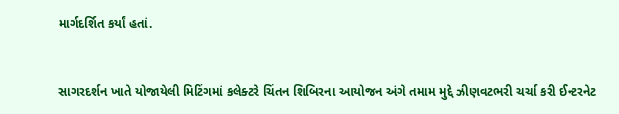માર્ગદર્શિત કર્યાં હતાં.


સાગરદર્શન ખાતે યોજાયેલી મિટિંગમાં કલેક્ટરે ચિંતન શિબિરના આયોજન અંગે તમામ મુદ્દે ઝીણવટભરી ચર્ચા કરી ઈન્ટરનેટ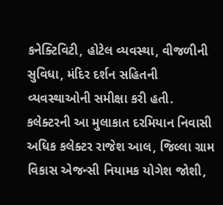કનેક્ટિવિટી, હોટેલ વ્યવસ્થા, વીજળીની સુવિધા, મંદિર દર્શન સહિતની વ્યવસ્થાઓની સમીક્ષા કરી હતી. કલેક્ટરની આ મુલાકાત દરમિયાન નિવાસી અધિક કલેક્ટર રાજેશ આલ, જિલ્લા ગ્રામ વિકાસ એજન્સી નિયામક યોગેશ જોશી,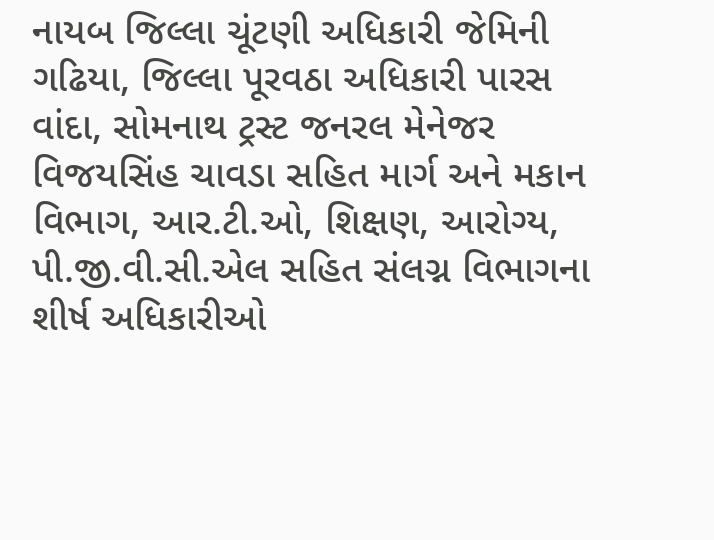નાયબ જિલ્લા ચૂંટણી અધિકારી જેમિની ગઢિયા, જિલ્લા પૂરવઠા અધિકારી પારસ વાંદા, સોમનાથ ટ્રસ્ટ જનરલ મેનેજર વિજયસિંહ ચાવડા સહિત માર્ગ અને મકાન વિભાગ, આર.ટી.ઓ, શિક્ષણ, આરોગ્ય, પી.જી.વી.સી.એલ સહિત સંલગ્ન વિભાગના શીર્ષ અધિકારીઓ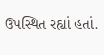ઉપસ્થિત રહ્યાં હતાં.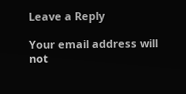Leave a Reply

Your email address will not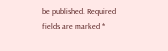be published. Required fields are marked *